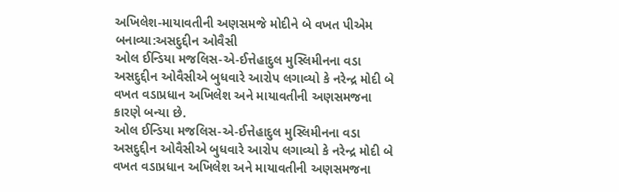અખિલેશ-માયાવતીની અણસમજે મોદીને બે વખત પીએમ બનાવ્યા:અસદુદ્દીન ઓવૈસી
ઓલ ઈન્ડિયા મજલિસ-એ-ઈત્તેહાદુલ મુસ્લિમીનના વડા અસદુદ્દીન ઓવૈસીએ બુધવારે આરોપ લગાવ્યો કે નરેન્દ્ર મોદી બે વખત વડાપ્રધાન અખિલેશ અને માયાવતીની અણસમજના કારણે બન્યા છે.
ઓલ ઈન્ડિયા મજલિસ-એ-ઈત્તેહાદુલ મુસ્લિમીનના વડા અસદુદ્દીન ઓવૈસીએ બુધવારે આરોપ લગાવ્યો કે નરેન્દ્ર મોદી બે વખત વડાપ્રધાન અખિલેશ અને માયાવતીની અણસમજના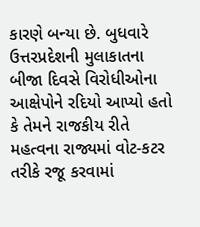કારણે બન્યા છે. બુધવારે ઉત્તરપ્રદેશની મુલાકાતના બીજા દિવસે વિરોધીઓના આક્ષેપોને રદિયો આપ્યો હતો કે તેમને રાજકીય રીતે મહત્વના રાજ્યમાં વોટ-કટર તરીકે રજૂ કરવામાં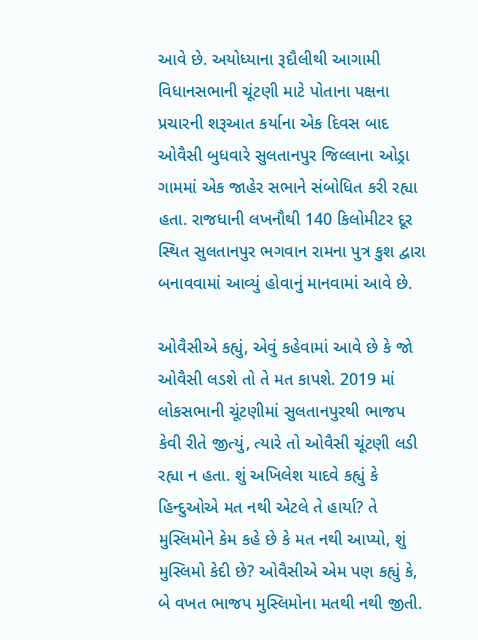આવે છે. અયોધ્યાના રૂદૌલીથી આગામી વિધાનસભાની ચૂંટણી માટે પોતાના પક્ષના પ્રચારની શરૂઆત કર્યાના એક દિવસ બાદ ઓવૈસી બુધવારે સુલતાનપુર જિલ્લાના ઓડ્રા ગામમાં એક જાહેર સભાને સંબોધિત કરી રહ્યા હતા. રાજધાની લખનૌથી 140 કિલોમીટર દૂર સ્થિત સુલતાનપુર ભગવાન રામના પુત્ર કુશ દ્વારા બનાવવામાં આવ્યું હોવાનું માનવામાં આવે છે.

ઓવૈસીએ કહ્યું, એવું કહેવામાં આવે છે કે જો ઓવૈસી લડશે તો તે મત કાપશે. 2019 માં લોકસભાની ચૂંટણીમાં સુલતાનપુરથી ભાજપ કેવી રીતે જીત્યું, ત્યારે તો ઓવૈસી ચૂંટણી લડી રહ્યા ન હતા. શું અખિલેશ યાદવે કહ્યું કે હિન્દુઓએ મત નથી એટલે તે હાર્યા? તે મુસ્લિમોને કેમ કહે છે કે મત નથી આપ્યો, શું મુસ્લિમો કેદી છે? ઓવૈસીએ એમ પણ કહ્યું કે, બે વખત ભાજપ મુસ્લિમોના મતથી નથી જીતી.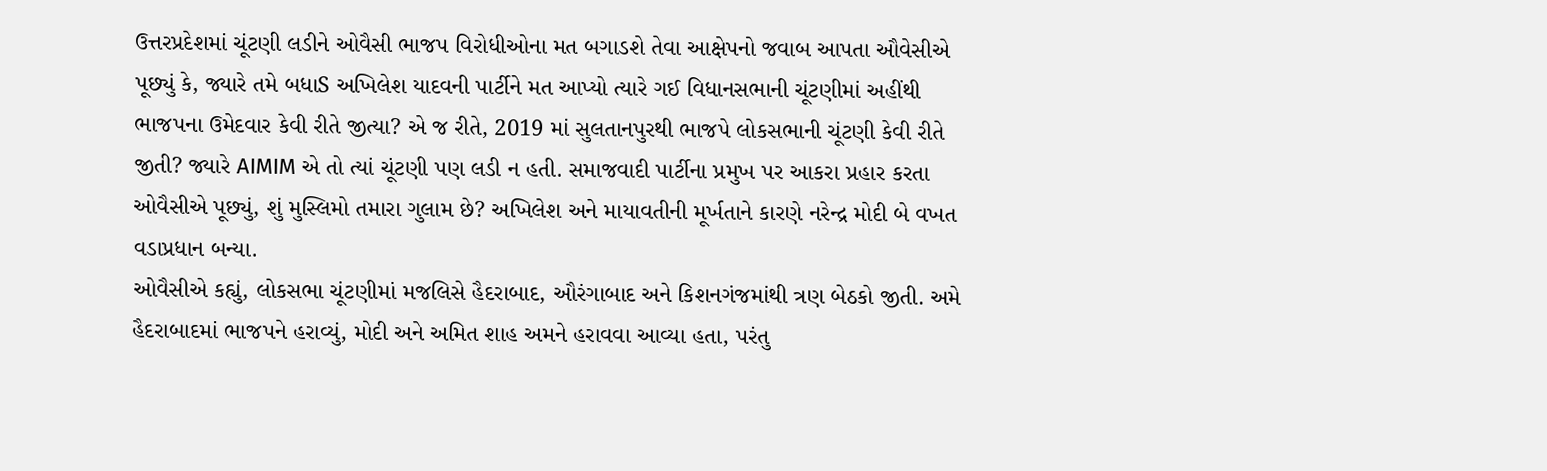ઉત્તરપ્રદેશમાં ચૂંટણી લડીને ઓવૈસી ભાજપ વિરોધીઓના મત બગાડશે તેવા આક્ષેપનો જવાબ આપતા ઔવેસીએ પૂછ્યું કે, જ્યારે તમે બધાS અખિલેશ યાદવની પાર્ટીને મત આપ્યો ત્યારે ગઈ વિધાનસભાની ચૂંટણીમાં અહીંથી ભાજપના ઉમેદવાર કેવી રીતે જીત્યા? એ જ રીતે, 2019 માં સુલતાનપુરથી ભાજપે લોકસભાની ચૂંટણી કેવી રીતે જીતી? જ્યારે AIMIM એ તો ત્યાં ચૂંટણી પણ લડી ન હતી. સમાજવાદી પાર્ટીના પ્રમુખ પર આકરા પ્રહાર કરતા ઓવૈસીએ પૂછ્યું, શું મુસ્લિમો તમારા ગુલામ છે? અખિલેશ અને માયાવતીની મૂર્ખતાને કારણે નરેન્દ્ર મોદી બે વખત વડાપ્રધાન બન્યા.
ઓવૈસીએ કહ્યું, લોકસભા ચૂંટણીમાં મજલિસે હૈદરાબાદ, ઔરંગાબાદ અને કિશનગંજમાંથી ત્રણ બેઠકો જીતી. અમે હૈદરાબાદમાં ભાજપને હરાવ્યું, મોદી અને અમિત શાહ અમને હરાવવા આવ્યા હતા, પરંતુ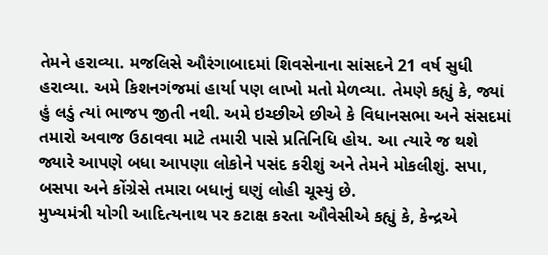તેમને હરાવ્યા. મજલિસે ઔરંગાબાદમાં શિવસેનાના સાંસદને 21 વર્ષ સુધી હરાવ્યા. અમે કિશનગંજમાં હાર્યા પણ લાખો મતો મેળવ્યા. તેમણે કહ્યું કે, જ્યાં હું લડું ત્યાં ભાજપ જીતી નથી. અમે ઇચ્છીએ છીએ કે વિધાનસભા અને સંસદમાં તમારો અવાજ ઉઠાવવા માટે તમારી પાસે પ્રતિનિધિ હોય. આ ત્યારે જ થશે જ્યારે આપણે બધા આપણા લોકોને પસંદ કરીશું અને તેમને મોકલીશું. સપા, બસપા અને કોંગ્રેસે તમારા બધાનું ઘણું લોહી ચૂસ્યું છે.
મુખ્યમંત્રી યોગી આદિત્યનાથ પર કટાક્ષ કરતા ઔવેસીએ કહ્યું કે, કેન્દ્રએ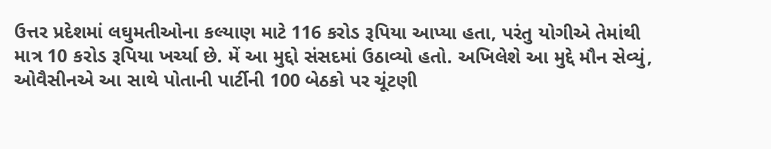ઉત્તર પ્રદેશમાં લઘુમતીઓના કલ્યાણ માટે 116 કરોડ રૂપિયા આપ્યા હતા, પરંતુ યોગીએ તેમાંથી માત્ર 10 કરોડ રૂપિયા ખર્ચ્યા છે. મેં આ મુદ્દો સંસદમાં ઉઠાવ્યો હતો. અખિલેશે આ મુદ્દે મૌન સેવ્યું, ઓવૈસીનએ આ સાથે પોતાની પાર્ટીની 100 બેઠકો પર ચૂંટણી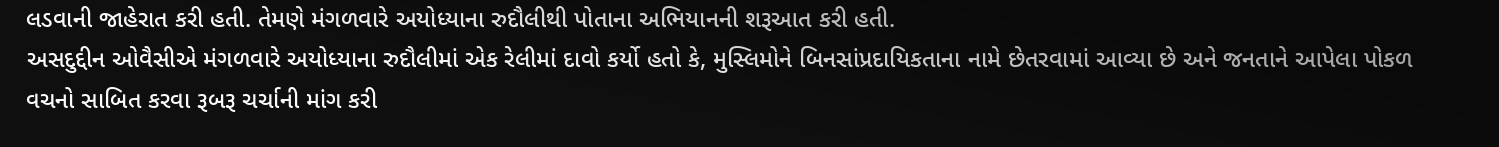લડવાની જાહેરાત કરી હતી. તેમણે મંગળવારે અયોધ્યાના રુદૌલીથી પોતાના અભિયાનની શરૂઆત કરી હતી.
અસદુદ્દીન ઓવૈસીએ મંગળવારે અયોધ્યાના રુદૌલીમાં એક રેલીમાં દાવો કર્યો હતો કે, મુસ્લિમોને બિનસાંપ્રદાયિકતાના નામે છેતરવામાં આવ્યા છે અને જનતાને આપેલા પોકળ વચનો સાબિત કરવા રૂબરૂ ચર્ચાની માંગ કરી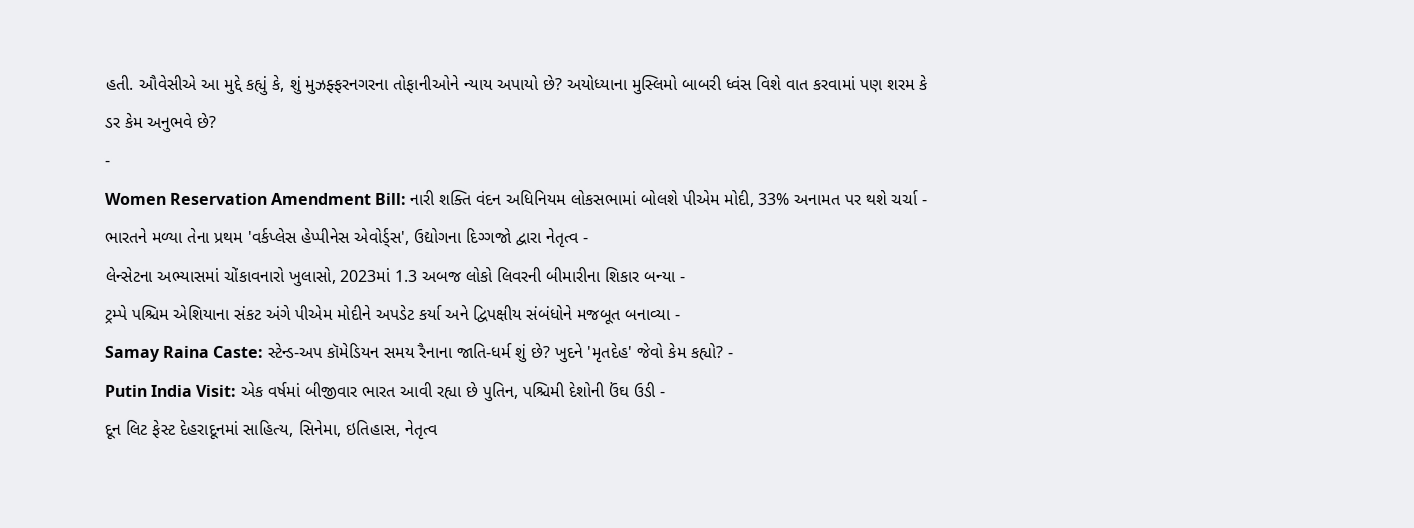હતી. ઔવેસીએ આ મુદ્દે કહ્યું કે, શું મુઝફ્ફરનગરના તોફાનીઓને ન્યાય અપાયો છે? અયોધ્યાના મુસ્લિમો બાબરી ધ્વંસ વિશે વાત કરવામાં પણ શરમ કે ડર કેમ અનુભવે છે?
-
Women Reservation Amendment Bill: નારી શક્તિ વંદન અધિનિયમ લોકસભામાં બોલશે પીએમ મોદી, 33% અનામત પર થશે ચર્ચા -
ભારતને મળ્યા તેના પ્રથમ 'વર્કપ્લેસ હેપ્પીનેસ એવોર્ડ્સ', ઉદ્યોગના દિગ્ગજો દ્વારા નેતૃત્વ -
લેન્સેટના અભ્યાસમાં ચોંકાવનારો ખુલાસો, 2023માં 1.3 અબજ લોકો લિવરની બીમારીના શિકાર બન્યા -
ટ્રમ્પે પશ્ચિમ એશિયાના સંકટ અંગે પીએમ મોદીને અપડેટ કર્યા અને દ્વિપક્ષીય સંબંધોને મજબૂત બનાવ્યા -
Samay Raina Caste: સ્ટેન્ડ-અપ કૉમેડિયન સમય રૈનાના જાતિ-ધર્મ શું છે? ખુદને 'મૃતદેહ' જેવો કેમ કહ્યો? -
Putin India Visit: એક વર્ષમાં બીજીવાર ભારત આવી રહ્યા છે પુતિન, પશ્ચિમી દેશોની ઉંઘ ઉડી -
દૂન લિટ ફેસ્ટ દેહરાદૂનમાં સાહિત્ય, સિનેમા, ઇતિહાસ, નેતૃત્વ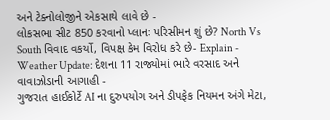અને ટેક્નોલોજીને એકસાથે લાવે છે -
લોકસભા સીટ 850 કરવાનો પ્લાનઃ પરિસીમન શું છે? North Vs South વિવાદ વકર્યો, વિપક્ષ કેમ વિરોધ કરે છે- Explain -
Weather Update: દેશના 11 રાજ્યોમાં ભારે વરસાદ અને વાવાઝોડાની આગાહી -
ગુજરાત હાઈકોર્ટે AI ના દુરુપયોગ અને ડીપફેક નિયમન અંગે મેટા,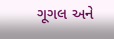ગૂગલ અને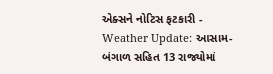એક્સને નોટિસ ફટકારી -
Weather Update: આસામ-બંગાળ સહિત 13 રાજ્યોમાં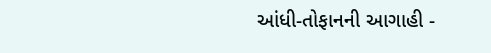આંધી-તોફાનની આગાહી -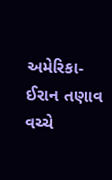અમેરિકા-ઈરાન તણાવ વચ્ચે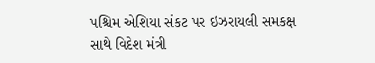પશ્ચિમ એશિયા સંકટ પર ઇઝરાયલી સમકક્ષ સાથે વિદેશ મંત્રી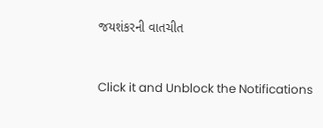જયશંકરની વાતચીત



Click it and Unblock the Notifications